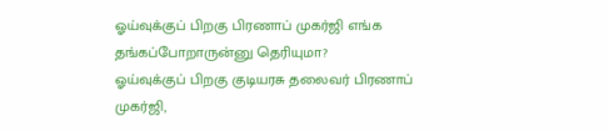ஓய்வுக்குப் பிறகு பிரணாப் முகர்ஜி எங்க தங்கப்போறாருன்னு தெரியுமா?
ஓய்வுக்குப் பிறகு குடியரசு தலைவர் பிரணாப் முகர்ஜி,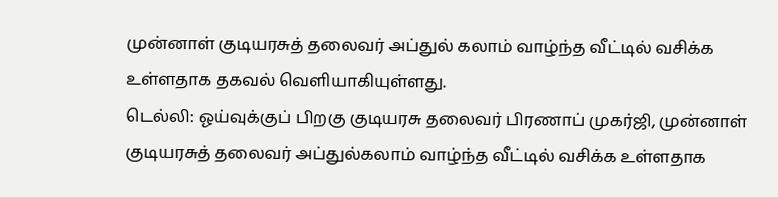முன்னாள் குடியரசுத் தலைவர் அப்துல் கலாம் வாழ்ந்த வீட்டில் வசிக்க உள்ளதாக தகவல் வெளியாகியுள்ளது.
டெல்லி: ஓய்வுக்குப் பிறகு குடியரசு தலைவர் பிரணாப் முகர்ஜி, முன்னாள் குடியரசுத் தலைவர் அப்துல்கலாம் வாழ்ந்த வீட்டில் வசிக்க உள்ளதாக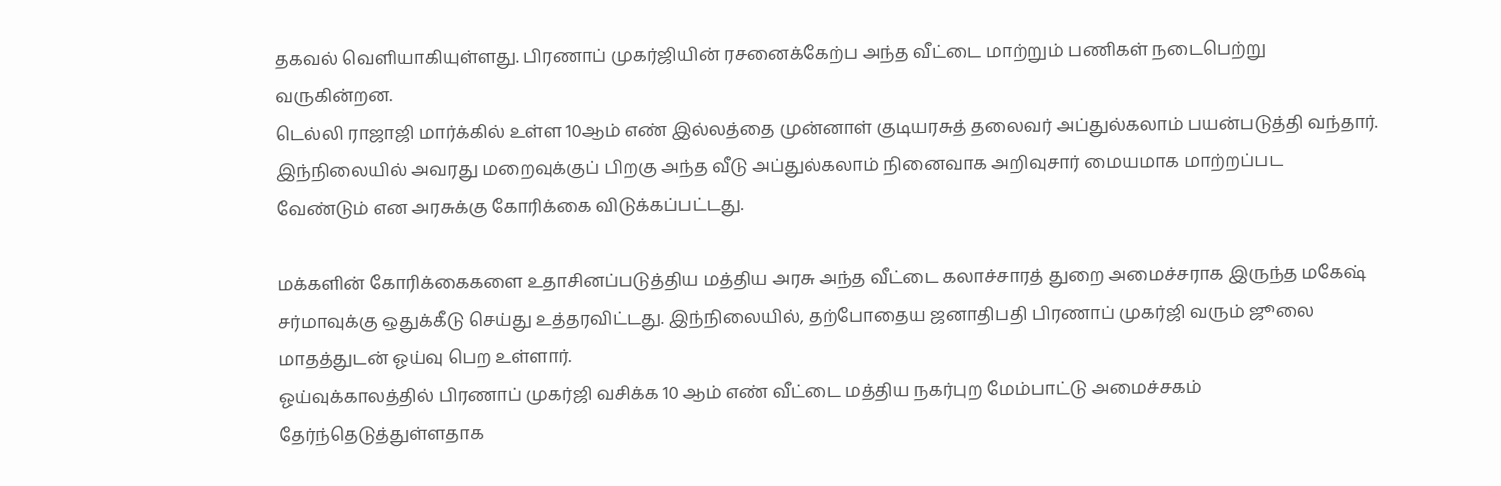தகவல் வெளியாகியுள்ளது. பிரணாப் முகர்ஜியின் ரசனைக்கேற்ப அந்த வீட்டை மாற்றும் பணிகள் நடைபெற்று வருகின்றன.
டெல்லி ராஜாஜி மார்க்கில் உள்ள 10ஆம் எண் இல்லத்தை முன்னாள் குடியரசுத் தலைவர் அப்துல்கலாம் பயன்படுத்தி வந்தார். இந்நிலையில் அவரது மறைவுக்குப் பிறகு அந்த வீடு அப்துல்கலாம் நினைவாக அறிவுசார் மையமாக மாற்றப்பட வேண்டும் என அரசுக்கு கோரிக்கை விடுக்கப்பட்டது.

மக்களின் கோரிக்கைகளை உதாசினப்படுத்திய மத்திய அரசு அந்த வீட்டை கலாச்சாரத் துறை அமைச்சராக இருந்த மகேஷ் சர்மாவுக்கு ஒதுக்கீடு செய்து உத்தரவிட்டது. இந்நிலையில், தற்போதைய ஜனாதிபதி பிரணாப் முகர்ஜி வரும் ஜூலை மாதத்துடன் ஓய்வு பெற உள்ளார்.
ஓய்வுக்காலத்தில் பிரணாப் முகர்ஜி வசிக்க 10 ஆம் எண் வீட்டை மத்திய நகர்புற மேம்பாட்டு அமைச்சகம் தேர்ந்தெடுத்துள்ளதாக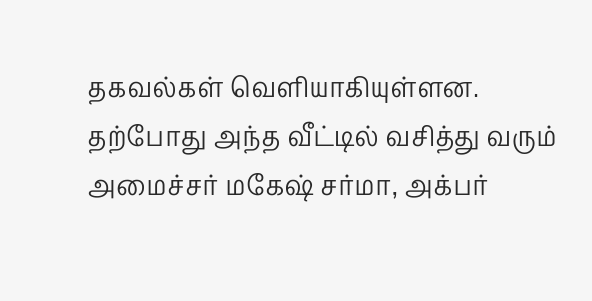தகவல்கள் வெளியாகியுள்ளன. தற்போது அந்த வீட்டில் வசித்து வரும் அமைச்சர் மகேஷ் சர்மா, அக்பர்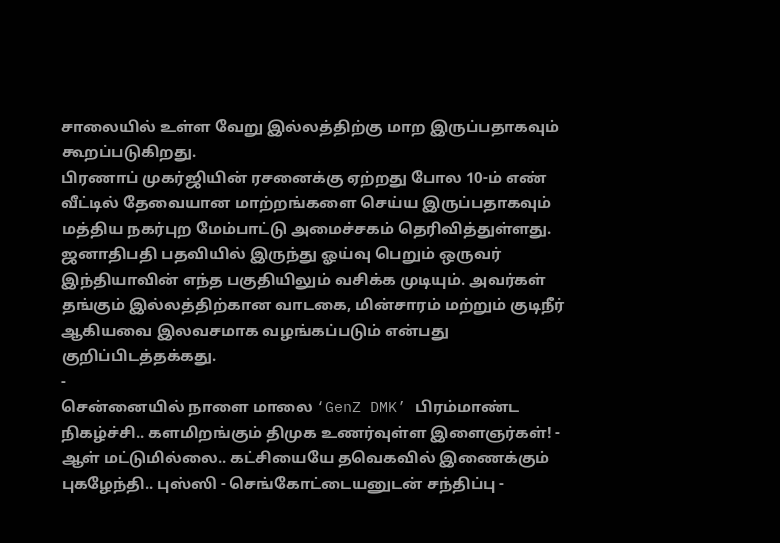சாலையில் உள்ள வேறு இல்லத்திற்கு மாற இருப்பதாகவும் கூறப்படுகிறது.
பிரணாப் முகர்ஜியின் ரசனைக்கு ஏற்றது போல 10-ம் எண் வீட்டில் தேவையான மாற்றங்களை செய்ய இருப்பதாகவும் மத்திய நகர்புற மேம்பாட்டு அமைச்சகம் தெரிவித்துள்ளது. ஜனாதிபதி பதவியில் இருந்து ஓய்வு பெறும் ஒருவர் இந்தியாவின் எந்த பகுதியிலும் வசிக்க முடியும். அவர்கள் தங்கும் இல்லத்திற்கான வாடகை, மின்சாரம் மற்றும் குடிநீர் ஆகியவை இலவசமாக வழங்கப்படும் என்பது குறிப்பிடத்தக்கது.
-
சென்னையில் நாளை மாலை ‘GenZ DMK’ பிரம்மாண்ட நிகழ்ச்சி.. களமிறங்கும் திமுக உணர்வுள்ள இளைஞர்கள்! -
ஆள் மட்டுமில்லை.. கட்சியையே தவெகவில் இணைக்கும் புகழேந்தி.. புஸ்ஸி - செங்கோட்டையனுடன் சந்திப்பு -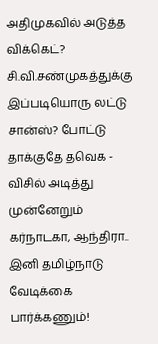அதிமுகவில் அடுத்த விக்கெட்? சி.வி.சண்முகத்துக்கு இப்படியொரு லட்டு சான்ஸ்? போட்டு தாக்குதே தவெக -
விசில் அடித்து முன்னேறும் கர்நாடகா, ஆந்திரா.. இனி தமிழ்நாடு வேடிக்கை பார்க்கணும்!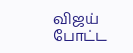விஜய் போட்ட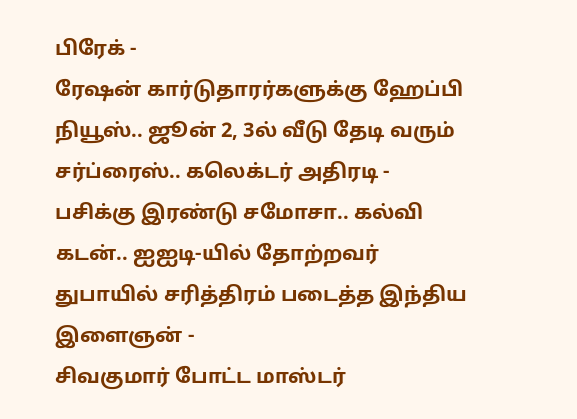பிரேக் -
ரேஷன் கார்டுதாரர்களுக்கு ஹேப்பி நியூஸ்.. ஜூன் 2, 3ல் வீடு தேடி வரும் சர்ப்ரைஸ்.. கலெக்டர் அதிரடி -
பசிக்கு இரண்டு சமோசா.. கல்வி கடன்.. ஐஐடி-யில் தோற்றவர் துபாயில் சரித்திரம் படைத்த இந்திய இளைஞன் -
சிவகுமார் போட்ட மாஸ்டர்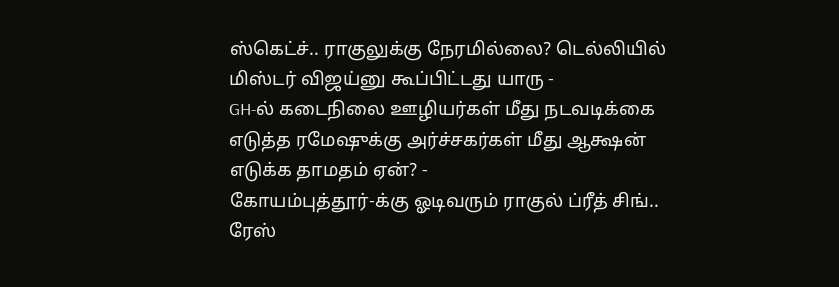ஸ்கெட்ச்.. ராகுலுக்கு நேரமில்லை? டெல்லியில் மிஸ்டர் விஜய்னு கூப்பிட்டது யாரு -
GH-ல் கடைநிலை ஊழியர்கள் மீது நடவடிக்கை எடுத்த ரமேஷுக்கு அர்ச்சகர்கள் மீது ஆக்ஷன் எடுக்க தாமதம் ஏன்? -
கோயம்புத்தூர்-க்கு ஓடிவரும் ராகுல் ப்ரீத் சிங்.. ரேஸ்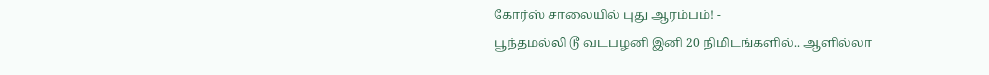கோர்ஸ் சாலையில் புது ஆரம்பம்! -
பூந்தமல்லி டூ வடபழனி இனி 20 நிமிடங்களில்.. ஆளில்லா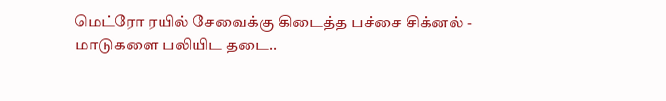மெட்ரோ ரயில் சேவைக்கு கிடைத்த பச்சை சிக்னல் -
மாடுகளை பலியிட தடை..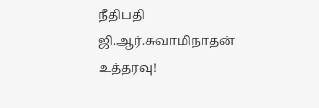நீதிபதி ஜி.ஆர்.சுவாமிநாதன் உத்தரவு!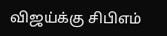விஜய்க்கு சிபிஎம்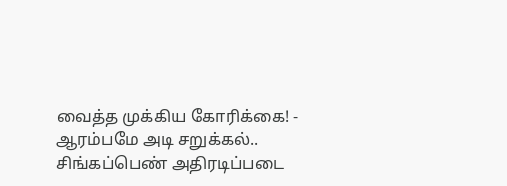வைத்த முக்கிய கோரிக்கை! -
ஆரம்பமே அடி சறுக்கல்.. சிங்கப்பெண் அதிரடிப்படை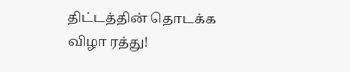திட்டத்தின் தொடக்க விழா ரத்து!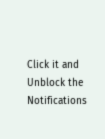Click it and Unblock the Notifications